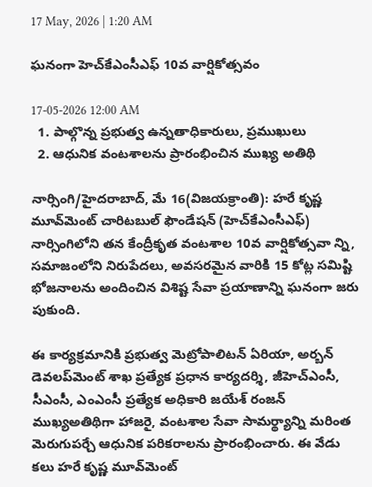17 May, 2026 | 1:20 AM

ఘనంగా హెచ్‌కేఎంసీఎఫ్ 10వ వార్షికోత్సవం

17-05-2026 12:00 AM
  1. పాల్గొన్న ప్రభుత్వ ఉన్నతాధికారులు, ప్రముఖులు
  2. ఆధునిక వంటశాలను ప్రారంభించిన ముఖ్య అతిథి

నార్సింగి/హైదరాబాద్, మే 16(విజయక్రాంతి): హరే కృష్ణ మూవ్‌మెంట్ చారిటబుల్ ఫౌండేషన్ (హెచ్‌కేఎంసీఎఫ్) నార్సింగిలోని తన కేంద్రీకృత వంటశాల 10వ వార్షికోత్సవా న్ని, సమాజంలోని నిరుపేదలు, అవసరమైన వారికి 15 కోట్ల సమిష్టి భోజనాలను అందించిన విశిష్ట సేవా ప్రయాణాన్ని ఘనంగా జరు పుకుంది.

ఈ కార్యక్రమానికి ప్రభుత్వ మెట్రోపాలిటన్ ఏరియా, అర్బన్ డెవలప్‌మెంట్ శాఖ ప్రత్యేక ప్రధాన కార్యదర్శి, జీహెచ్‌ఎంసీ, సీఎంసీ, ఎంఎంసీ ప్రత్యేక అధికారి జయేశ్ రంజన్ ముఖ్యఅతిథిగా హాజరై, వంటశాల సేవా సామర్థ్యాన్ని మరింత మెరుగుపర్చే ఆధునిక పరికరాలను ప్రారంభించారు. ఈ వేడు కలు హరే కృష్ణ మూవ్‌మెంట్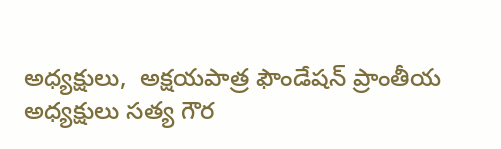అధ్యక్షులు,  అక్షయపాత్ర ఫౌండేషన్ ప్రాంతీయ అధ్యక్షులు సత్య గౌర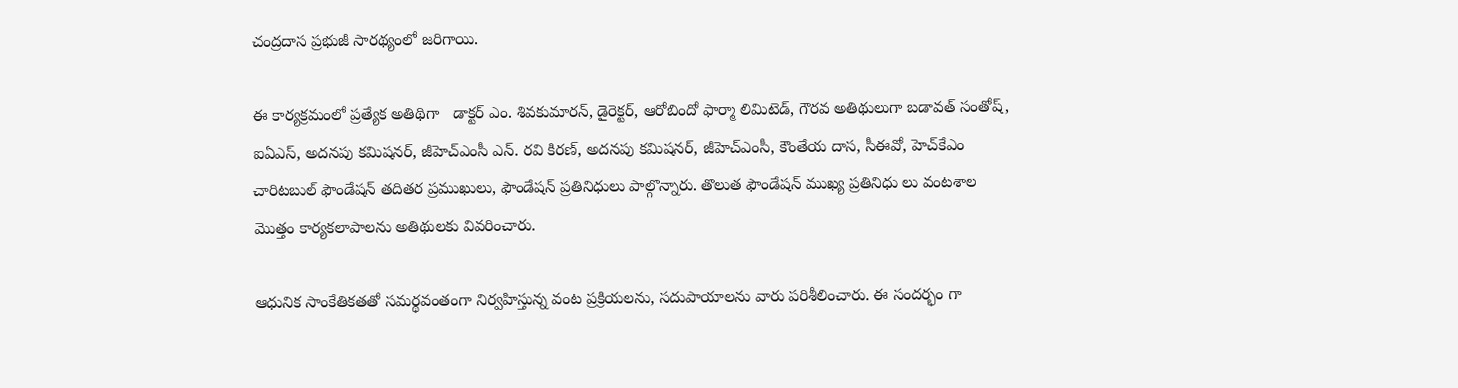చంద్రదాస ప్రభుజీ సారథ్యంలో జరిగాయి.

ఈ కార్యక్రమంలో ప్రత్యేక అతిథిగా   డాక్టర్ ఎం. శివకుమారన్, డైరెక్టర్, ఆరోబిందో ఫార్మా లిమిటెడ్, గౌరవ అతిథులుగా బడావత్ సంతోష్, ఐఏఎస్, అదనపు కమిషనర్, జీహెచ్‌ఎంసీ ఎన్. రవి కిరణ్, అదనపు కమిషనర్, జీహెచ్‌ఎంసీ, కౌంతేయ దాస, సీఈవో, హెచ్‌కేఎం చారిటబుల్ ఫౌండేషన్ తదితర ప్రముఖులు, ఫౌండేషన్ ప్రతినిధులు పాల్గొన్నారు. తొలుత ఫౌండేషన్ ముఖ్య ప్రతినిధు లు వంటశాల మొత్తం కార్యకలాపాలను అతిథులకు వివరించారు.

ఆధునిక సాంకేతికతతో సమర్థవంతంగా నిర్వహిస్తున్న వంట ప్రక్రియలను, సదుపాయాలను వారు పరిశీలించారు. ఈ సందర్భం గా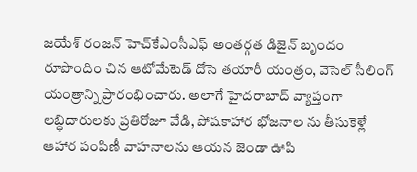జయేశ్ రంజన్ హెచ్‌కేఎంసీఎఫ్ అంతర్గత డిజైన్ బృందం రూపొందిం చిన ఆటోమేటెడ్ దోసె తయారీ యంత్రం, వెసెల్ సీలింగ్ యంత్రాన్ని ప్రారంభించారు. అలాగే హైదరాబాద్ వ్యాప్తంగా లబ్ధిదారులకు ప్రతిరోజూ వేడి, పోషకాహార భోజనాల ను తీసుకెళ్లే ఆహార పంపిణీ వాహనాలను ఆయన జెండా ఊపి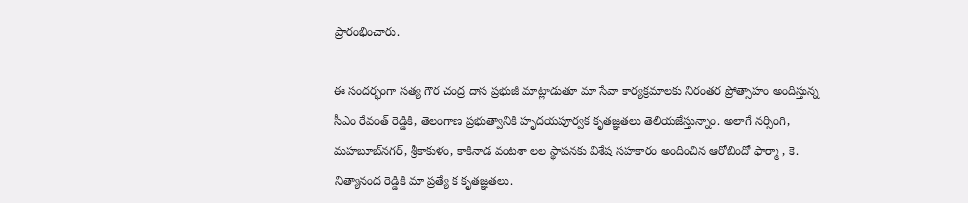ప్రారంభించారు.

ఈ సందర్భంగా సత్య గౌర చంద్ర దాస ప్రభుజీ మాట్లాడుతూ మా సేవా కార్యక్రమాలకు నిరంతర ప్రోత్సాహం అందిస్తున్న సీఎం రేవంత్ రెడ్డికి, తెలంగాణ ప్రభుత్వానికి హృదయపూర్వక కృతజ్ఞతలు తెలియజేస్తున్నాం. అలాగే నర్సింగి, మహబూబ్‌నగర్, శ్రీకాకుళం, కాకినాడ వంటశా లల స్థాపనకు విశేష సహకారం అందించిన ఆరోబిందో ఫార్మా , కె. నిత్యానంద రెడ్డికి మా ప్రత్యే క కృతజ్ఞతలు.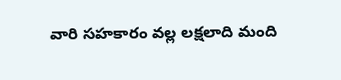వారి సహకారం వల్ల లక్షలాది మంది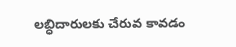లబ్ధిదారులకు చేరువ కావడం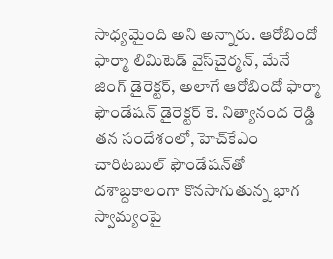సాధ్యమైంది అని అన్నారు. ఆరోబిందో ఫార్మా లిమిటెడ్ వైస్‌చైర్మన్, మేనే జింగ్ డైరెక్టర్, అలాగే ఆరోబిందో ఫార్మా ఫౌండేషన్ డైరెక్టర్ కె. నిత్యానంద రెడ్డి తన సందేశంలో, హెచ్‌కేఎం చారిటబుల్ ఫౌండేషన్‌తో దశాబ్దకాలంగా కొనసాగుతున్న భాగ స్వామ్యంపై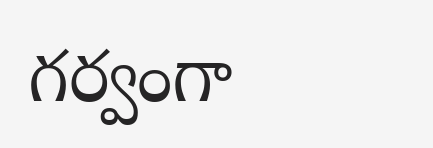గర్వంగా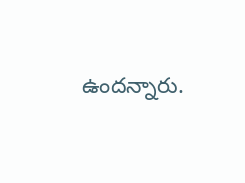ఉందన్నారు.